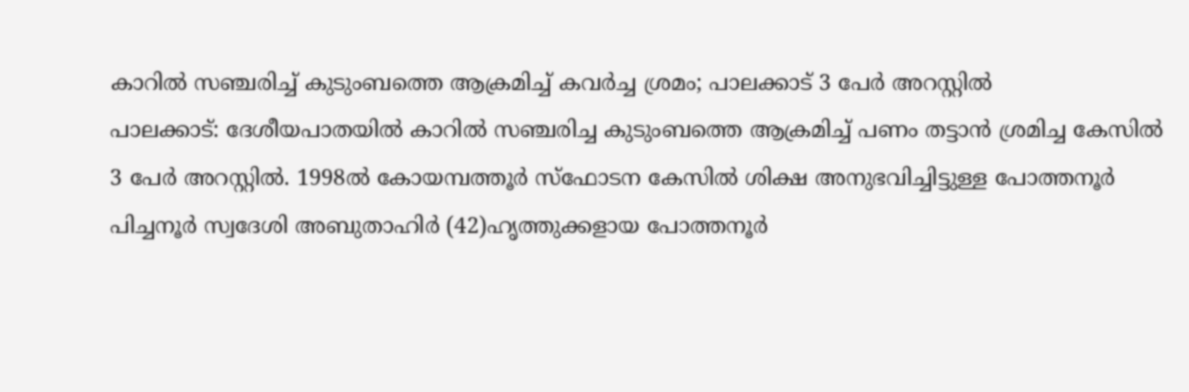കാറിൽ സഞ്ചരിച്ച് കുടുംബത്തെ ആക്രമിച്ച് കവർച്ച ശ്രമം; പാലക്കാട് 3 പേർ അറസ്റ്റിൽ
പാലക്കാട്: ദേശീയപാതയിൽ കാറിൽ സഞ്ചരിച്ച കുടുംബത്തെ ആക്രമിച്ച് പണം തട്ടാൻ ശ്രമിച്ച കേസിൽ 3 പേർ അറസ്റ്റിൽ. 1998ൽ കോയമ്പത്തൂർ സ്ഫോടന കേസിൽ ശിക്ഷ അനുഭവിച്ചിട്ടുള്ള പോത്തനൂർ പിച്ചനൂർ സ്വദേശി അബുതാഹിർ (42)ഹൃത്തുക്കളായ പോത്തനൂർ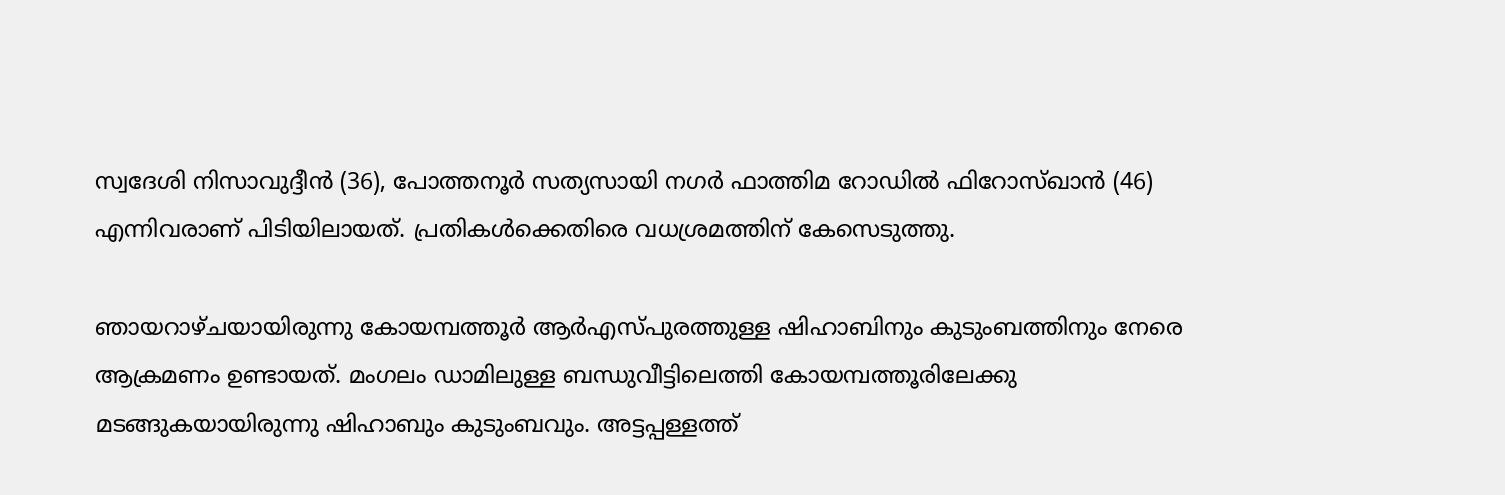സ്വദേശി നിസാവുദ്ദീൻ (36), പോത്തനൂർ സത്യസായി നഗർ ഫാത്തിമ റോഡിൽ ഫിറോസ്ഖാൻ (46) എന്നിവരാണ് പിടിയിലായത്. പ്രതികൾക്കെതിരെ വധശ്രമത്തിന് കേസെടുത്തു.

ഞായറാഴ്ചയായിരുന്നു കോയമ്പത്തൂർ ആർഎസ്പുരത്തുള്ള ഷിഹാബിനും കുടുംബത്തിനും നേരെ ആക്രമണം ഉണ്ടായത്. മംഗലം ഡാമിലുള്ള ബന്ധുവീട്ടിലെത്തി കോയമ്പത്തൂരിലേക്കു മടങ്ങുകയായിരുന്നു ഷിഹാബും കുടുംബവും. അട്ടപ്പള്ളത്ത്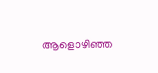ആളൊഴിഞ്ഞ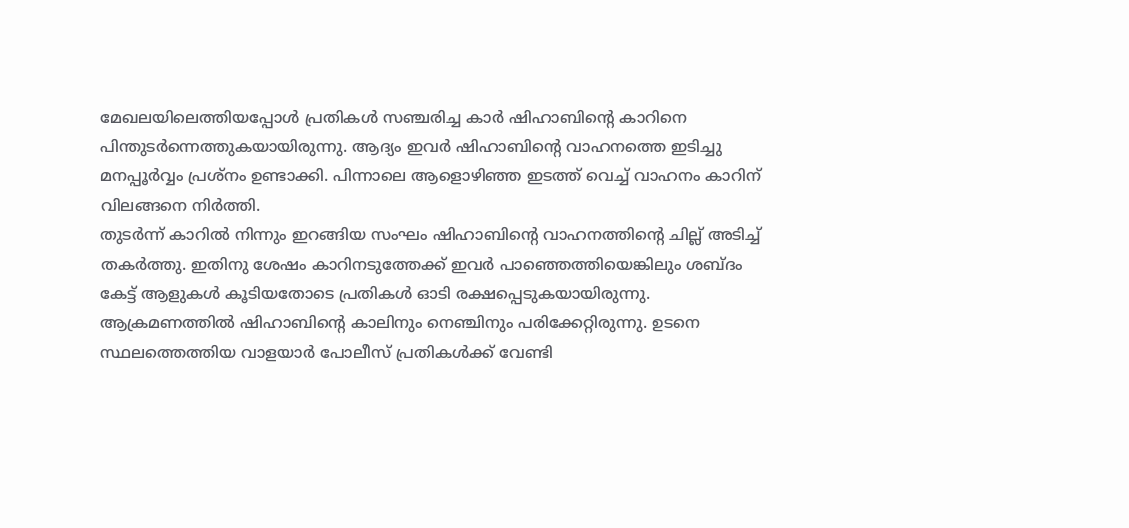മേഖലയിലെത്തിയപ്പോൾ പ്രതികൾ സഞ്ചരിച്ച കാർ ഷിഹാബിന്റെ കാറിനെ പിന്തുടർന്നെത്തുകയായിരുന്നു. ആദ്യം ഇവർ ഷിഹാബിന്റെ വാഹനത്തെ ഇടിച്ചു മനപ്പൂർവ്വം പ്രശ്നം ഉണ്ടാക്കി. പിന്നാലെ ആളൊഴിഞ്ഞ ഇടത്ത് വെച്ച് വാഹനം കാറിന് വിലങ്ങനെ നിർത്തി.
തുടർന്ന് കാറിൽ നിന്നും ഇറങ്ങിയ സംഘം ഷിഹാബിന്റെ വാഹനത്തിന്റെ ചില്ല് അടിച്ച് തകർത്തു. ഇതിനു ശേഷം കാറിനടുത്തേക്ക് ഇവർ പാഞ്ഞെത്തിയെങ്കിലും ശബ്ദം കേട്ട് ആളുകൾ കൂടിയതോടെ പ്രതികൾ ഓടി രക്ഷപ്പെടുകയായിരുന്നു. ആക്രമണത്തിൽ ഷിഹാബിന്റെ കാലിനും നെഞ്ചിനും പരിക്കേറ്റിരുന്നു. ഉടനെ സ്ഥലത്തെത്തിയ വാളയാർ പോലീസ് പ്രതികൾക്ക് വേണ്ടി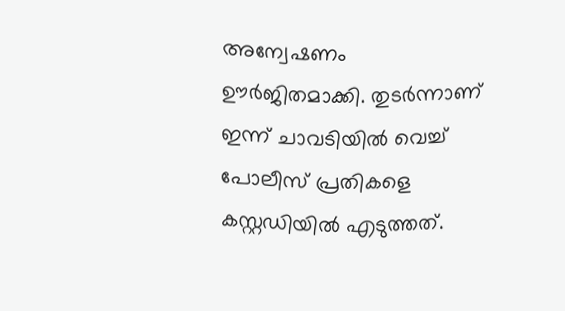അന്വേഷണം ഊർജിതമാക്കി. തുടർന്നാണ് ഇന്ന് ചാവടിയിൽ വെച്ച് പോലീസ് പ്രതികളെ കസ്റ്റഡിയിൽ എടുത്തത്.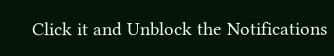Click it and Unblock the Notifications